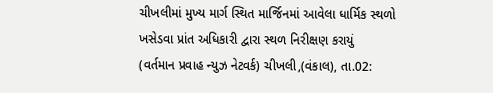ચીખલીમાં મુખ્ય માર્ગ સ્થિત માર્જિનમાં આવેલા ધાર્મિક સ્થળો ખસેડવા પ્રાંત અધિકારી દ્વારા સ્થળ નિરીક્ષણ કરાયું
(વર્તમાન પ્રવાહ ન્યુઝ નેટવર્ક) ચીખલી,(વંકાલ), તા.02: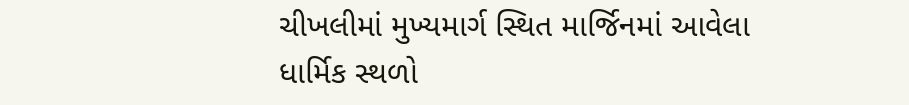ચીખલીમાં મુખ્યમાર્ગ સ્થિત માર્જિનમાં આવેલા ધાર્મિક સ્થળો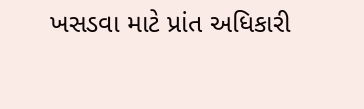ખસડવા માટે પ્રાંત અધિકારી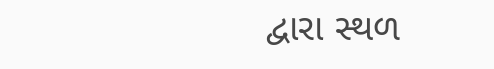દ્વારા સ્થળ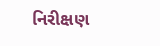નિરીક્ષણ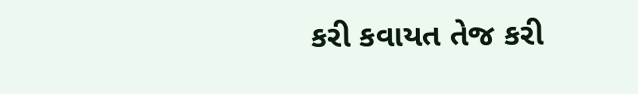કરી કવાયત તેજ કરી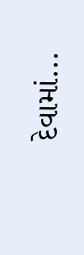દેવામાં...